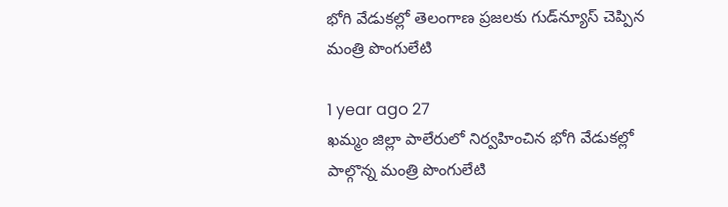భోగి వేడుకల్లో తెలంగాణ ప్రజలకు గుడ్‌న్యూస్ చెప్పిన మంత్రి పొంగులేటి

1 year ago 27
ఖమ్మం జిల్లా పాలేరులో నిర్వహించిన భోగి వేడుకల్లో పాల్గొన్న మంత్రి పొంగులేటి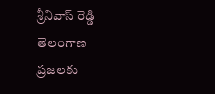శ్రీనివాస్ రెడ్డి తెలంగాణ ప్రజలకు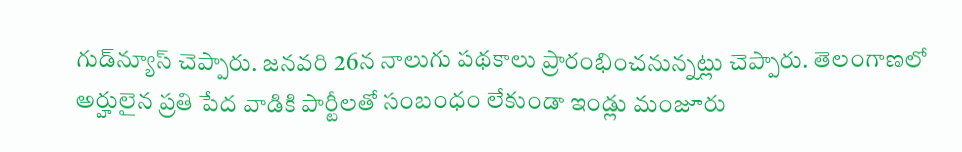గుడ్‌న్యూస్ చెప్పారు. జనవరి 26న నాలుగు పథకాలు ప్రారంభించనున్నట్లు చెప్పారు. తెలంగాణలో అర్హులైన ప్రతి పేద వాడికి పార్టీలతో సంబంధం లేకుండా ఇండ్లు మంజూరు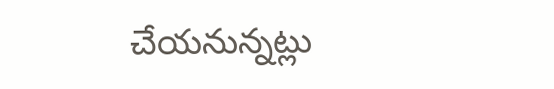చేయనున్నట్లు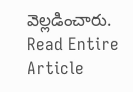వెల్లడించారు.
Read Entire Article